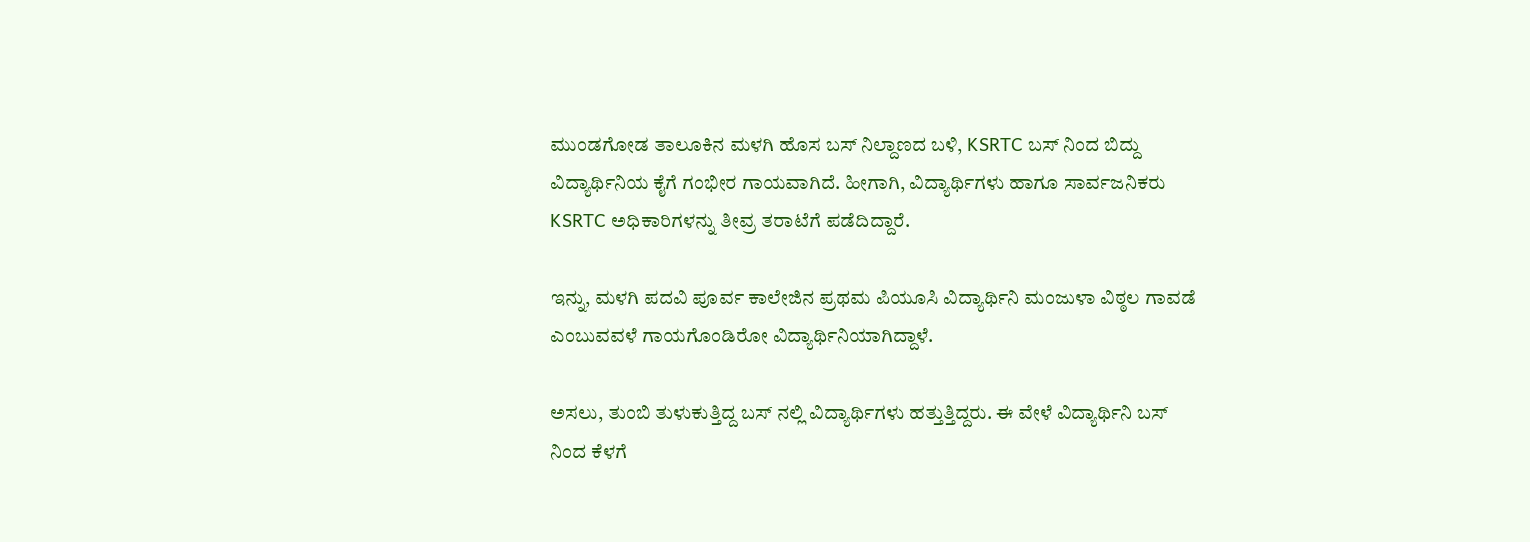ಮುಂಡಗೋಡ ತಾಲೂಕಿನ ಮಳಗಿ ಹೊಸ ಬಸ್ ನಿಲ್ದಾಣದ ಬಳಿ, KSRTC ಬಸ್ ನಿಂದ ಬಿದ್ದು ವಿದ್ಯಾರ್ಥಿನಿಯ ಕೈಗೆ ಗಂಭೀರ ಗಾಯವಾಗಿದೆ. ಹೀಗಾಗಿ, ವಿದ್ಯಾರ್ಥಿಗಳು ಹಾಗೂ ಸಾರ್ವಜನಿಕರು KSRTC ಅಧಿಕಾರಿಗಳನ್ನು ತೀವ್ರ ತರಾಟೆಗೆ ಪಡೆದಿದ್ದಾರೆ.

ಇನ್ನು, ಮಳಗಿ ಪದವಿ ಪೂರ್ವ ಕಾಲೇಜಿನ ಪ್ರಥಮ ಪಿಯೂಸಿ ವಿದ್ಯಾರ್ಥಿನಿ ಮಂಜುಳಾ ವಿಠ್ಠಲ ಗಾವಡೆ ಎಂಬುವವಳೆ ಗಾಯಗೊಂಡಿರೋ ವಿದ್ಯಾರ್ಥಿನಿಯಾಗಿದ್ದಾಳೆ.

ಅಸಲು, ತುಂಬಿ ತುಳುಕುತ್ತಿದ್ದ ಬಸ್ ನಲ್ಲಿ ವಿದ್ಯಾರ್ಥಿಗಳು ಹತ್ತುತ್ತಿದ್ದರು. ಈ ವೇಳೆ ವಿದ್ಯಾರ್ಥಿನಿ ಬಸ್ ನಿಂದ ಕೆಳಗೆ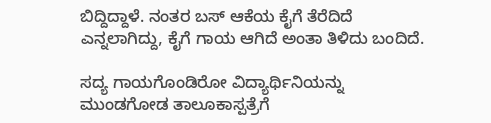ಬಿದ್ದಿದ್ದಾಳೆ. ನಂತರ ಬಸ್ ಆಕೆಯ ಕೈಗೆ ತೆರೆದಿದೆ ಎನ್ನಲಾಗಿದ್ದು, ಕೈಗೆ ಗಾಯ ಆಗಿದೆ ಅಂತಾ ತಿಳಿದು ಬಂದಿದೆ.

ಸದ್ಯ ಗಾಯಗೊಂಡಿರೋ ವಿದ್ಯಾರ್ಥಿನಿಯನ್ನು ಮುಂಡಗೋಡ ತಾಲೂಕಾಸ್ಪತ್ರೆಗೆ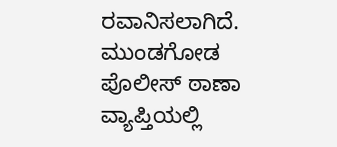ರವಾನಿಸಲಾಗಿದೆ. ಮುಂಡಗೋಡ ಪೊಲೀಸ್ ಠಾಣಾ ವ್ಯಾಪ್ತಿಯಲ್ಲಿ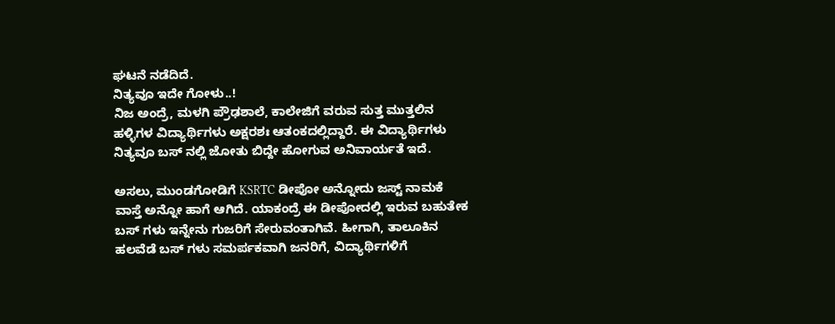ಘಟನೆ ನಡೆದಿದೆ.
ನಿತ್ಯವೂ ಇದೇ ಗೋಳು..!
ನಿಜ ಅಂದ್ರೆ, ಮಳಗಿ ಪ್ರೌಢಶಾಲೆ, ಕಾಲೇಜಿಗೆ ವರುವ ಸುತ್ತ ಮುತ್ತಲಿನ ಹಳ್ಳಿಗಳ ವಿದ್ಯಾರ್ಥಿಗಳು ಅಕ್ಷರಶಃ ಆತಂಕದಲ್ಲಿದ್ದಾರೆ. ಈ ವಿದ್ಯಾರ್ಥಿಗಳು ನಿತ್ಯವೂ ಬಸ್ ನಲ್ಲಿ ಜೋತು ಬಿದ್ದೇ ಹೋಗುವ ಅನಿವಾರ್ಯತೆ ಇದೆ.

ಅಸಲು, ಮುಂಡಗೋಡಿಗೆ KSRTC ಡೀಪೋ ಅನ್ನೋದು ಜಸ್ಟ್ ನಾಮಕೆ ವಾಸ್ತೆ ಅನ್ನೋ ಹಾಗೆ ಆಗಿದೆ. ಯಾಕಂದ್ರೆ ಈ ಡೀಪೋದಲ್ಲಿ ಇರುವ ಬಹುತೇಕ ಬಸ್ ಗಳು ಇನ್ನೇನು ಗುಜರಿಗೆ ಸೇರುವಂತಾಗಿವೆ. ಹೀಗಾಗಿ, ತಾಲೂಕಿನ ಹಲವೆಡೆ ಬಸ್ ಗಳು ಸಮರ್ಪಕವಾಗಿ ಜನರಿಗೆ, ವಿದ್ಯಾರ್ಥಿಗಳಿಗೆ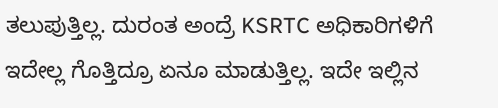ತಲುಪುತ್ತಿಲ್ಲ. ದುರಂತ ಅಂದ್ರೆ KSRTC ಅಧಿಕಾರಿಗಳಿಗೆ ಇದೇಲ್ಲ ಗೊತ್ತಿದ್ರೂ ಏನೂ ಮಾಡುತ್ತಿಲ್ಲ. ಇದೇ ಇಲ್ಲಿನ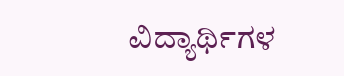ವಿದ್ಯಾರ್ಥಿಗಳ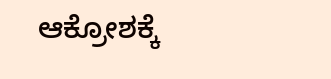ಆಕ್ರೋಶಕ್ಕೆ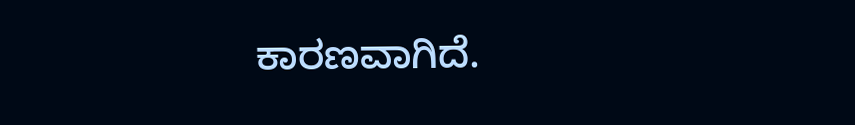ಕಾರಣವಾಗಿದೆ.